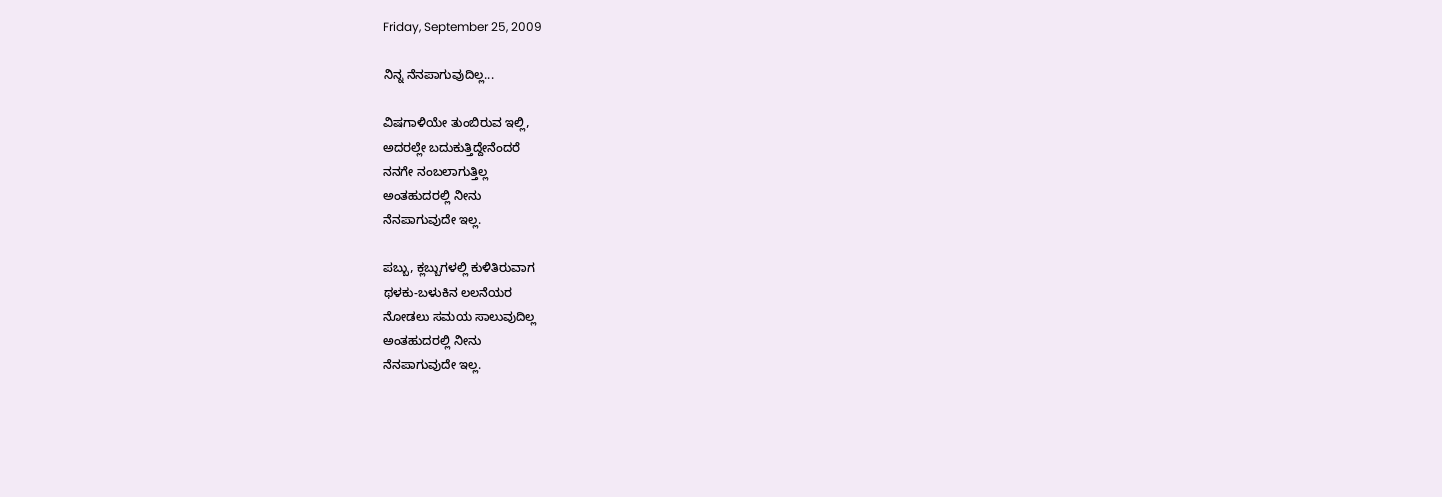Friday, September 25, 2009

ನಿನ್ನ ನೆನಪಾಗುವುದಿಲ್ಲ...

ವಿಷಗಾಳಿಯೇ ತುಂಬಿರುವ ಇಲ್ಲಿ,
ಅದರಲ್ಲೇ ಬದುಕುತ್ತಿದ್ದೇನೆಂದರೆ
ನನಗೇ ನಂಬಲಾಗುತ್ತಿಲ್ಲ
ಅಂತಹುದರಲ್ಲಿ ನೀನು
ನೆನಪಾಗುವುದೇ ಇಲ್ಲ.

ಪಬ್ಬು, ಕ್ಲಬ್ಬುಗಳಲ್ಲಿ ಕುಳಿತಿರುವಾಗ
ಥಳಕು-ಬಳುಕಿನ ಲಲನೆಯರ
ನೋಡಲು ಸಮಯ ಸಾಲುವುದಿಲ್ಲ
ಅಂತಹುದರಲ್ಲಿ ನೀನು
ನೆನಪಾಗುವುದೇ ಇಲ್ಲ.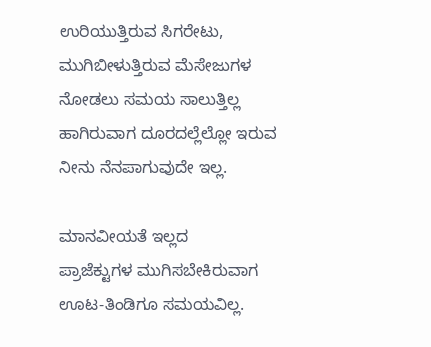ಉರಿಯುತ್ತಿರುವ ಸಿಗರೇಟು,
ಮುಗಿಬೀಳುತ್ತಿರುವ ಮೆಸೇಜುಗಳ
ನೋಡಲು ಸಮಯ ಸಾಲುತ್ತಿಲ್ಲ
ಹಾಗಿರುವಾಗ ದೂರದಲ್ಲೆಲ್ಲೋ ಇರುವ
ನೀನು ನೆನಪಾಗುವುದೇ ಇಲ್ಲ.

ಮಾನವೀಯತೆ ಇಲ್ಲದ
ಪ್ರಾಜೆಕ್ಟುಗಳ ಮುಗಿಸಬೇಕಿರುವಾಗ
ಊಟ-ತಿಂಡಿಗೂ ಸಮಯವಿಲ್ಲ.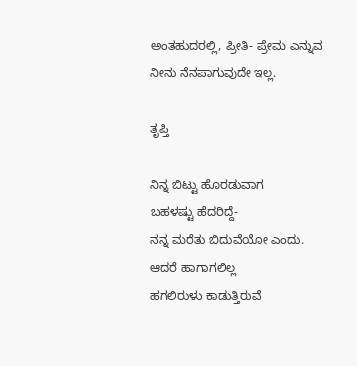ಅಂತಹುದರಲ್ಲಿ, ಪ್ರೀತಿ- ಪ್ರೇಮ ಎನ್ನುವ
ನೀನು ನೆನಪಾಗುವುದೇ ಇಲ್ಲ.

ತೃಪ್ತಿ

ನಿನ್ನ ಬಿಟ್ಟು ಹೊರಡುವಾಗ
ಬಹಳಷ್ಟು ಹೆದರಿದ್ದೆ-
ನನ್ನ ಮರೆತು ಬಿದುವೆಯೋ ಎಂದು.
ಆದರೆ ಹಾಗಾಗಲಿಲ್ಲ
ಹಗಲಿರುಳು ಕಾಡುತ್ತಿರುವೆ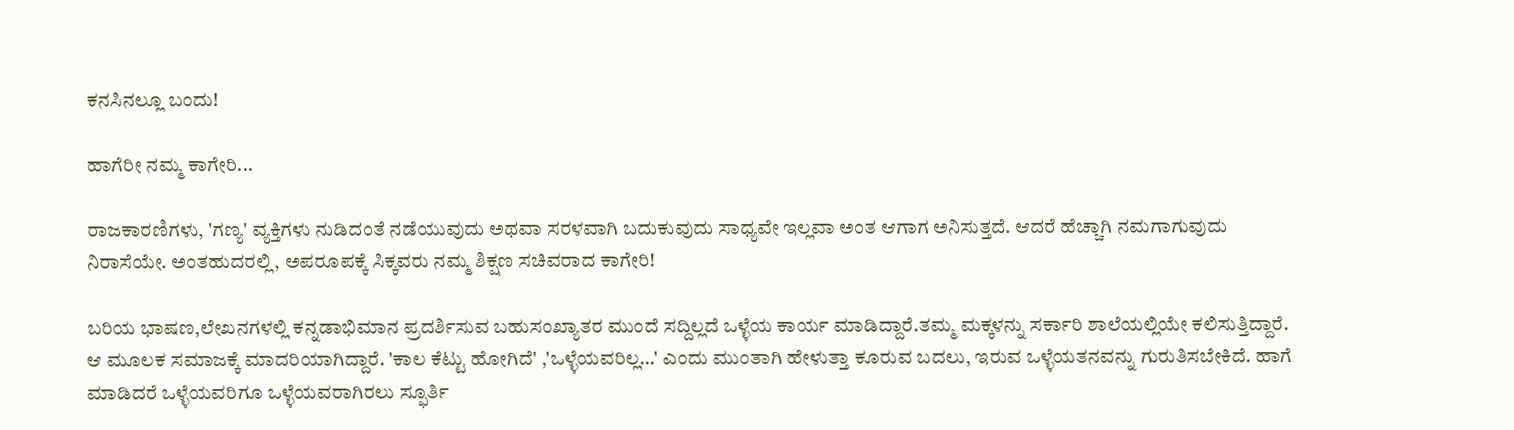ಕನಸಿನಲ್ಲೂ ಬಂದು!

ಹಾಗೆರೀ ನಮ್ಮ ಕಾಗೇರಿ...

ರಾಜಕಾರಣಿಗಳು, 'ಗಣ್ಯ' ವ್ಯಕ್ತಿಗಳು ನುಡಿದಂತೆ ನಡೆಯುವುದು ಅಥವಾ ಸರಳವಾಗಿ ಬದುಕುವುದು ಸಾಧ್ಯವೇ ಇಲ್ಲವಾ ಅಂತ ಆಗಾಗ ಅನಿಸುತ್ತದೆ. ಆದರೆ ಹೆಚ್ಚಾಗಿ ನಮಗಾಗುವುದು ನಿರಾಸೆಯೇ. ಅಂತಹುದರಲ್ಲಿ, ಅಪರೂಪಕ್ಕೆ ಸಿಕ್ಕವರು ನಮ್ಮ ಶಿಕ್ಷಣ ಸಚಿವರಾದ ಕಾಗೇರಿ!

ಬರಿಯ ಭಾಷಣ,ಲೇಖನಗಳಲ್ಲಿ ಕನ್ನಡಾಭಿಮಾನ ಪ್ರದರ್ಶಿಸುವ ಬಹುಸಂಖ್ಯಾತರ ಮುಂದೆ ಸದ್ದಿಲ್ಲದೆ ಒಳ್ಳೆಯ ಕಾರ್ಯ ಮಾಡಿದ್ದಾರೆ.ತಮ್ಮ ಮಕ್ಕಳನ್ನು ಸರ್ಕಾರಿ ಶಾಲೆಯಲ್ಲಿಯೇ ಕಲಿಸುತ್ತಿದ್ದಾರೆ. ಆ ಮೂಲಕ ಸಮಾಜಕ್ಕೆ ಮಾದರಿಯಾಗಿದ್ದಾರೆ. 'ಕಾಲ ಕೆಟ್ಟು ಹೋಗಿದೆ' ,'ಒಳ್ಳೆಯವರಿಲ್ಲ...' ಎಂದು ಮುಂತಾಗಿ ಹೇಳುತ್ತಾ ಕೂರುವ ಬದಲು, ಇರುವ ಒಳ್ಳೆಯತನವನ್ನು ಗುರುತಿಸಬೇಕಿದೆ. ಹಾಗೆ ಮಾಡಿದರೆ ಒಳ್ಳೆಯವರಿಗೂ ಒಳ್ಳೆಯವರಾಗಿರಲು ಸ್ಫೂರ್ತಿ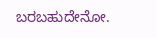ಬರಬಹುದೇನೋ.